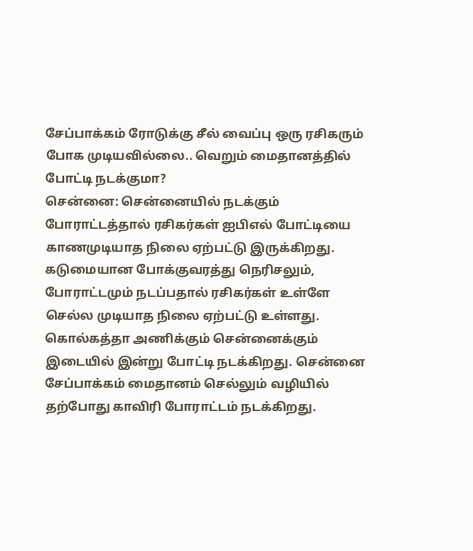சேப்பாக்கம் ரோடுக்கு சீல் வைப்பு ஒரு ரசிகரும் போக முடியவில்லை.. வெறும் மைதானத்தில் போட்டி நடக்குமா?
சென்னை: சென்னையில் நடக்கும் போராட்டத்தால் ரசிகர்கள் ஐபிஎல் போட்டியை காணமுடியாத நிலை ஏற்பட்டு இருக்கிறது. கடுமையான போக்குவரத்து நெரிசலும், போராட்டமும் நடப்பதால் ரசிகர்கள் உள்ளே செல்ல முடியாத நிலை ஏற்பட்டு உள்ளது.
கொல்கத்தா அணிக்கும் சென்னைக்கும் இடையில் இன்று போட்டி நடக்கிறது. சென்னை சேப்பாக்கம் மைதானம் செல்லும் வழியில் தற்போது காவிரி போராட்டம் நடக்கிறது.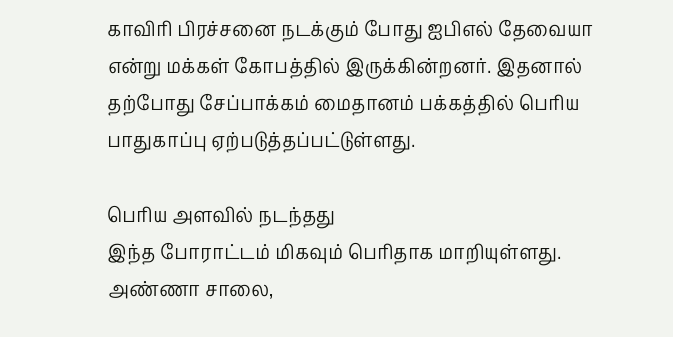காவிரி பிரச்சனை நடக்கும் போது ஐபிஎல் தேவையா என்று மக்கள் கோபத்தில் இருக்கின்றனர். இதனால் தற்போது சேப்பாக்கம் மைதானம் பக்கத்தில் பெரிய பாதுகாப்பு ஏற்படுத்தப்பட்டுள்ளது.

பெரிய அளவில் நடந்தது
இந்த போராட்டம் மிகவும் பெரிதாக மாறியுள்ளது. அண்ணா சாலை,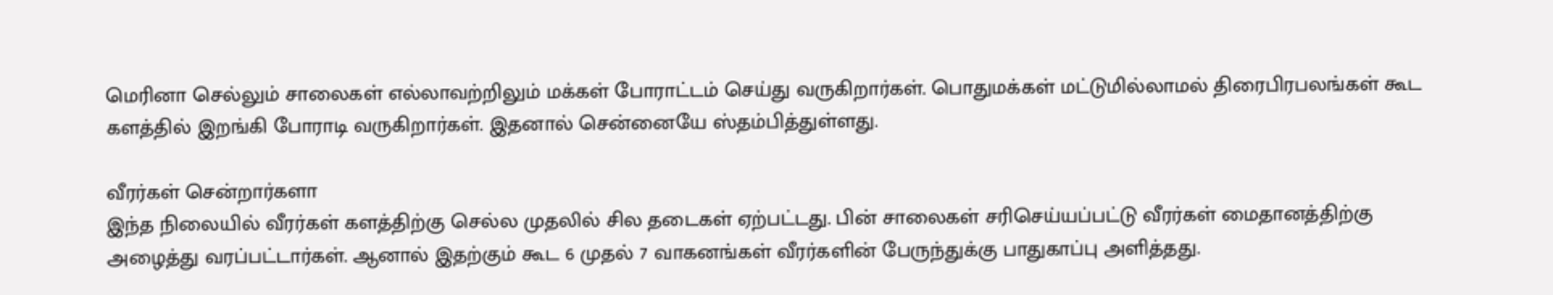மெரினா செல்லும் சாலைகள் எல்லாவற்றிலும் மக்கள் போராட்டம் செய்து வருகிறார்கள். பொதுமக்கள் மட்டுமில்லாமல் திரைபிரபலங்கள் கூட களத்தில் இறங்கி போராடி வருகிறார்கள். இதனால் சென்னையே ஸ்தம்பித்துள்ளது.

வீரர்கள் சென்றார்களா
இந்த நிலையில் வீரர்கள் களத்திற்கு செல்ல முதலில் சில தடைகள் ஏற்பட்டது. பின் சாலைகள் சரிசெய்யப்பட்டு வீரர்கள் மைதானத்திற்கு அழைத்து வரப்பட்டார்கள். ஆனால் இதற்கும் கூட 6 முதல் 7 வாகனங்கள் வீரர்களின் பேருந்துக்கு பாதுகாப்பு அளித்தது.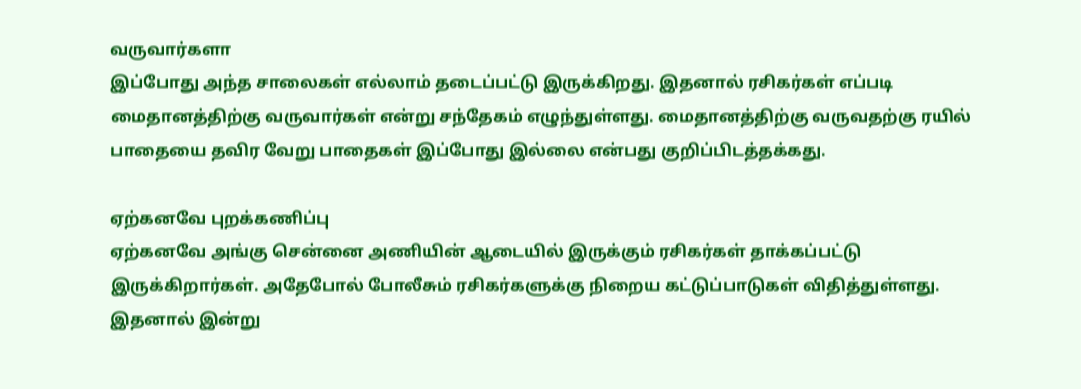வருவார்களா
இப்போது அந்த சாலைகள் எல்லாம் தடைப்பட்டு இருக்கிறது. இதனால் ரசிகர்கள் எப்படி மைதானத்திற்கு வருவார்கள் என்று சந்தேகம் எழுந்துள்ளது. மைதானத்திற்கு வருவதற்கு ரயில் பாதையை தவிர வேறு பாதைகள் இப்போது இல்லை என்பது குறிப்பிடத்தக்கது.

ஏற்கனவே புறக்கணிப்பு
ஏற்கனவே அங்கு சென்னை அணியின் ஆடையில் இருக்கும் ரசிகர்கள் தாக்கப்பட்டு இருக்கிறார்கள். அதேபோல் போலீசும் ரசிகர்களுக்கு நிறைய கட்டுப்பாடுகள் விதித்துள்ளது. இதனால் இன்று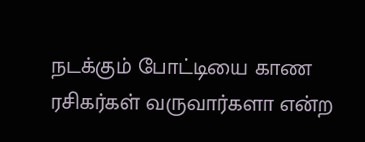நடக்கும் போட்டியை காண ரசிகர்கள் வருவார்களா என்ற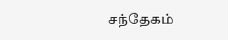சந்தேகம்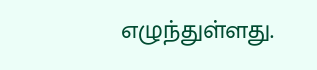எழுந்துள்ளது.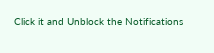Click it and Unblock the Notifications